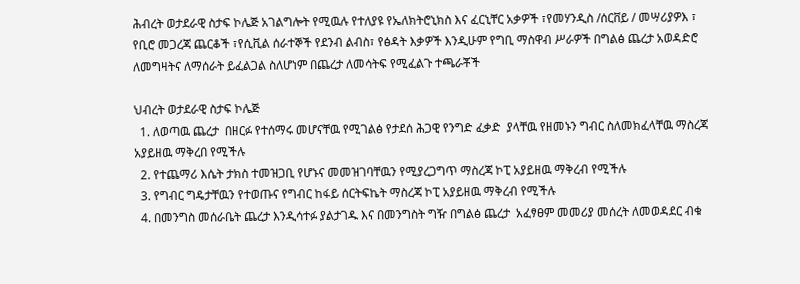ሕብረት ወታደራዊ ስታፍ ኮሌጅ አገልግሎት የሚዉሉ የተለያዩ የኤለክትሮኒክስ እና ፈርኒቸር አቃዎች ፣የመሃንዲስ /ሰርቨይ / መሣሪያዎእ ፣ የቢሮ መጋረጃ ጨርቆች ፣የሲቪል ሰራተኞች የደንብ ልብስ፣ የፅዳት እቃዎች እንዲሁም የግቢ ማስዋብ ሥራዎች በግልፅ ጨረታ አወዳድሮ ለመግዛትና ለማሰራት ይፈልጋል ስለሆነም በጨረታ ለመሳትፍ የሚፈልጉ ተጫራቾች

ህብረት ወታደራዊ ስታፍ ኮሌጅ
  1. ለወጣዉ ጨረታ  በዘርፉ የተሰማሩ መሆናቸዉ የሚገልፅ የታደሰ ሕጋዊ የንግድ ፈቃድ  ያላቸዉ የዘመኑን ግብር ስለመክፈላቸዉ ማስረጃ አያይዘዉ ማቅረበ የሚችሉ
  2. የተጨማሪ እሴት ታክስ ተመዝጋቢ የሆኑና መመዝገባቸዉን የሚያረጋግጥ ማስረጃ ኮፒ አያይዘዉ ማቅረብ የሚችሉ
  3. የግብር ግዴታቸዉን የተወጡና የግብር ከፋይ ሰርትፍኬት ማስረጃ ኮፒ አያይዘዉ ማቅረብ የሚችሉ
  4. በመንግስ መሰራቤት ጨረታ እንዲሳተፉ ያልታገዱ እና በመንግስት ግዥ በግልፅ ጨረታ  አፈፃፀም መመሪያ መሰረት ለመወዳደር ብቁ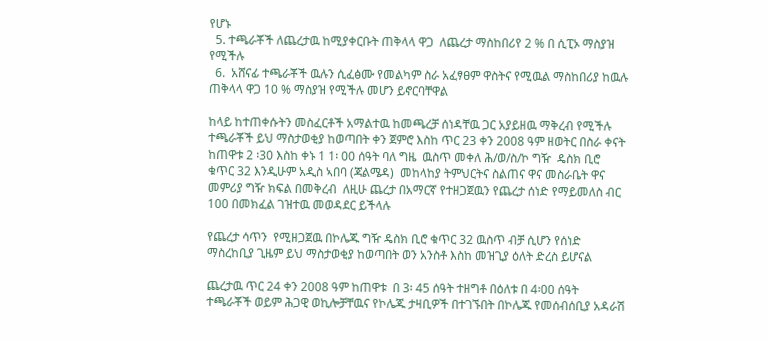የሆኑ
  5. ተጫራቾች ለጨረታዉ ከሚያቀርቡት ጠቅላላ ዋጋ  ለጨረታ ማስከበሪየ 2 % በ ሲፒኦ ማስያዝ የሚችሉ
  6.  አሸናፊ ተጫራቾች ዉሉን ሲፈፅሙ የመልካም ስራ አፈፃፀም ዋስትና የሚዉል ማስከበሪያ ከዉሉ ጠቅላላ ዋጋ 10 % ማስያዝ የሚችሉ መሆን ይኖርባቸዋል

ከላይ ከተጠቀሱትን መስፈርቶች አማልተዉ ከመጫረቻ ሰነዳቸዉ ጋር አያይዘዉ ማቅረብ የሚችሉ ተጫራቾች ይህ ማስታወቂያ ከወጣበት ቀን ጀምሮ እስከ ጥር 23 ቀን 2008 ዓም ዘወትር በስራ ቀናት ከጠዋቱ 2 ፡30 እስከ ቀኑ 1 1፡ 00 ሰዓት ባለ ግዜ  ዉስጥ መቀለ ሕ/ወ/ስ/ኮ ግዥ  ዴስክ ቢሮ ቁጥር 32 እንዲሁም አዲስ ኣበባ (ጃልሜዳ)  መከላከያ ትምህርትና ስልጠና ዋና መስራቤት ዋና መምሪያ ግዥ ክፍል በመቅረብ  ለዚሁ ጨረታ በአማርኛ የተዘጋጀዉን የጨረታ ሰነድ የማይመለስ ብር 100 በመክፈል ገዝተዉ መወዳደር ይችላሉ

የጨረታ ሳጥን  የሚዘጋጀዉ በኮሌጁ ግዥ ዴስክ ቢሮ ቁጥር 32 ዉስጥ ብቻ ሲሆን የሰነድ ማስረከቢያ ጊዜም ይህ ማስታወቂያ ከወጣበት ወን አንስቶ እስከ መዝጊያ ዕለት ድረስ ይሆናል

ጨረታዉ ጥር 24 ቀን 2008 ዓም ከጠዋቱ  በ 3፡ 45 ሰዓት ተዘግቶ በዕለቱ በ 4፡00 ሰዓት ተጫራቾች ወይም ሕጋዊ ወኪሎቻቸዉና የኮሌጁ ታዛቢዎች በተገኙበት በኮሌጁ የመሰብሰቢያ አዳራሽ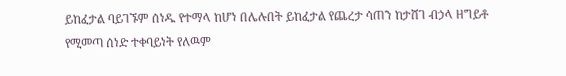ይከፈታል ባይገኙም ሰነዱ የተማላ ከሆነ በሌሉበት ይከፈታል የጨረታ ሳጠን ከታሸገ ብኃላ ዘግይቶ የሚመጣ ሰነድ ተቀባይነት የለዉም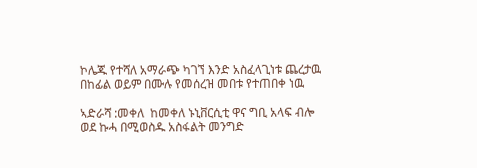ኮሌጁ የተሻለ አማራጭ ካገኘ እንድ አስፈላጊነቱ ጨረታዉ በከፊል ወይም በሙሉ የመሰረዝ መበቱ የተጠበቀ ነዉ

ኣድራሻ :መቀለ  ከመቀለ ኑኒቨርሲቲ ዋና ግቢ አላፍ ብሎ ወደ ኩሓ በሚወስዱ አስፋልት መንግድ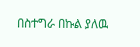በስተግራ በኩል ያለዉ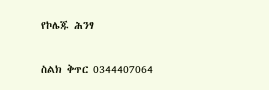የኮሌጁ ሕንፃ

ስልክ ቅጥር 0344407064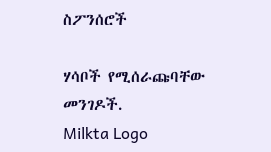ስፖንሰሮች

ሃሳቦች የሚሰራጩባቸው መንገዶች.
Milkta Logo